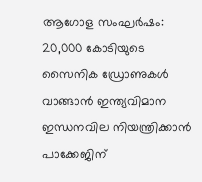ആഗോള സംഘർഷം: 20,000 കോടിയുടെ സൈനിക ഡ്രോണുകൾ വാങ്ങാൻ ഇന്ത്യവിമാന ഇന്ധനവില നിയന്ത്രിക്കാൻ പാക്കേജിന്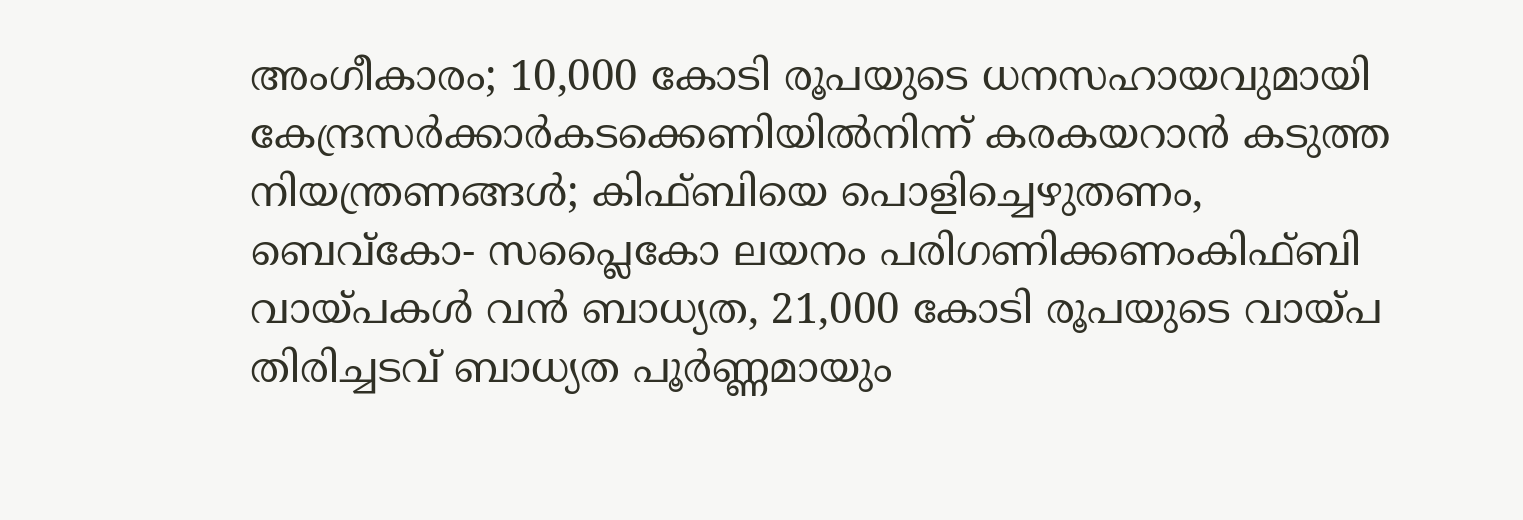അംഗീകാരം; 10,000 കോടി രൂപയുടെ ധനസഹായവുമായി കേന്ദ്രസര്‍ക്കാര്‍കടക്കെണിയിൽനിന്ന് കരകയറാൻ കടുത്ത നിയന്ത്രണങ്ങൾ; കിഫ്ബിയെ പൊളിച്ചെഴുതണം, ബെവ്‌കോ- സപ്ലൈകോ ലയനം പരിഗണിക്കണംകിഫ്ബി വായ്പകൾ വൻ ബാധ്യത, 21,000 കോടി രൂപയുടെ വായ്പ തിരിച്ചടവ് ബാധ്യത പൂർണ്ണമായും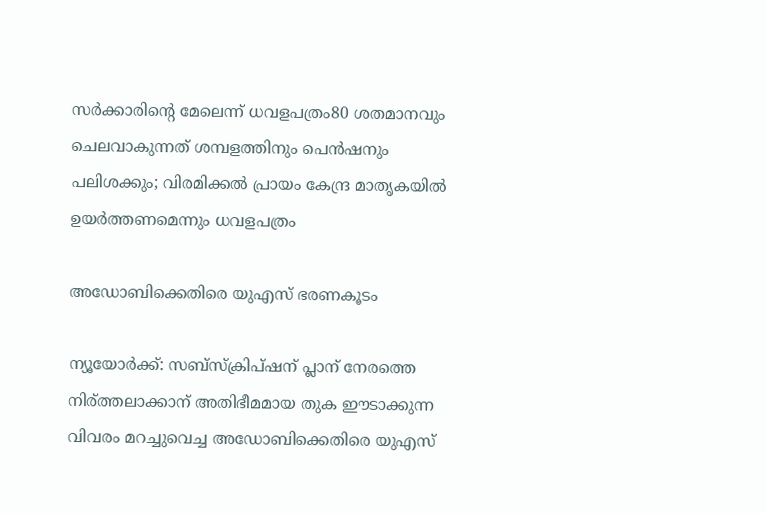സർക്കാരിന്റെ മേലെന്ന് ധവളപത്രം80 ശതമാനവും ചെലവാകുന്നത് ശമ്പളത്തിനും പെൻഷനും പലിശക്കും; വിരമിക്കൽ പ്രായം കേന്ദ്ര മാതൃകയിൽ ഉയർത്തണമെന്നും ധവളപത്രം

അഡോബിക്കെതിരെ യുഎസ് ഭരണകൂടം

ന്യൂയോർക്ക്: സബ്സ്ക്രിപ്ഷന് പ്ലാന് നേരത്തെ നിര്ത്തലാക്കാന് അതിഭീമമായ തുക ഈടാക്കുന്ന വിവരം മറച്ചുവെച്ച അഡോബിക്കെതിരെ യുഎസ്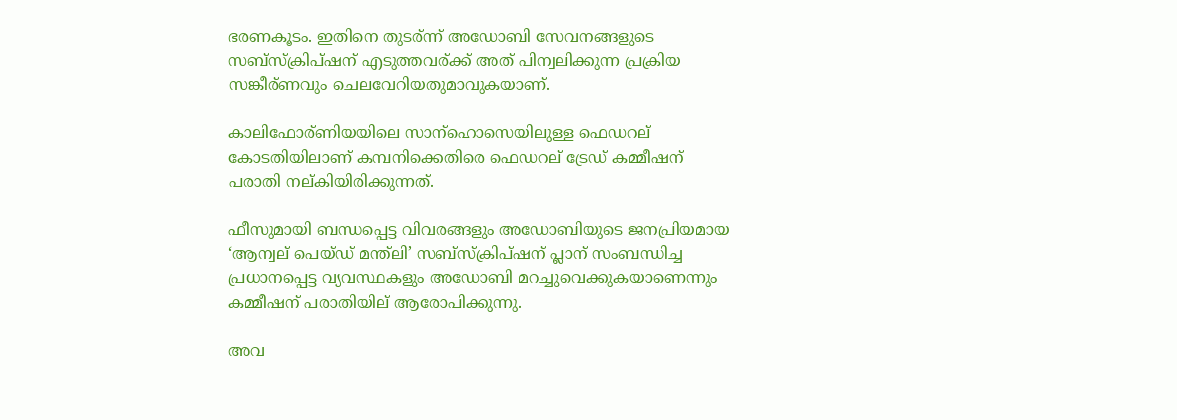ഭരണകൂടം. ഇതിനെ തുടര്ന്ന് അഡോബി സേവനങ്ങളുടെ സബ്സ്ക്രിപ്ഷന് എടുത്തവര്ക്ക് അത് പിന്വലിക്കുന്ന പ്രക്രിയ സങ്കീര്ണവും ചെലവേറിയതുമാവുകയാണ്.

കാലിഫോര്ണിയയിലെ സാന്ഹൊസെയിലുള്ള ഫെഡറല് കോടതിയിലാണ് കമ്പനിക്കെതിരെ ഫെഡറല് ട്രേഡ് കമ്മീഷന് പരാതി നല്കിയിരിക്കുന്നത്.

ഫീസുമായി ബന്ധപ്പെട്ട വിവരങ്ങളും അഡോബിയുടെ ജനപ്രിയമായ ‘ആന്വല് പെയ്ഡ് മന്ത്ലി’ സബ്സ്ക്രിപ്ഷന് പ്ലാന് സംബന്ധിച്ച പ്രധാനപ്പെട്ട വ്യവസ്ഥകളും അഡോബി മറച്ചുവെക്കുകയാണെന്നും കമ്മീഷന് പരാതിയില് ആരോപിക്കുന്നു.

അവ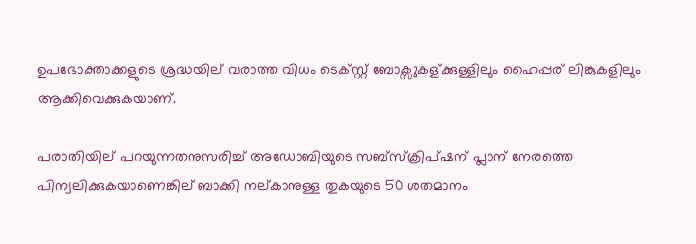ഉപഭോക്താക്കളുടെ ശ്രദ്ധയില് വരാത്ത വിധം ടെക്സ്റ്റ് ബോക്സുകള്ക്കുള്ളിലും ഹൈപ്പര് ലിങ്കുകളിലും ആക്കിവെക്കുകയാണ്.

പരാതിയില് പറയുന്നതനുസരിച്ച് അഡോബിയുടെ സബ്സ്ക്രിപ്ഷന് പ്ലാന് നേരത്തെ പിന്വലിക്കുകയാണെങ്കില് ബാക്കി നല്കാനുള്ള തുകയുടെ 50 ശതമാനം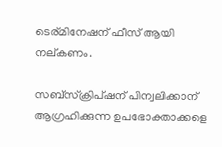ടെര്മിനേഷന് ഫീസ് ആയി നല്കണം.

സബ്സ്ക്രിപ്ഷന് പിന്വലിക്കാന് ആഗ്രഹിക്കുന്ന ഉപഭോക്താക്കളെ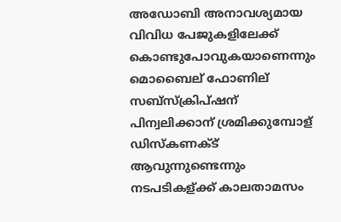അഡോബി അനാവശ്യമായ വിവിധ പേജുകളിലേക്ക് കൊണ്ടുപോവുകയാണെന്നും മൊബൈല് ഫോണില് സബ്സ്ക്രിപ്ഷന് പിന്വലിക്കാന് ശ്രമിക്കുമ്പോള് ഡിസ്കണക്ട് ആവുന്നുണ്ടെന്നും നടപടികള്ക്ക് കാലതാമസം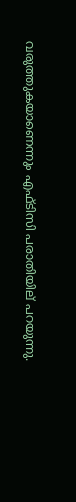വരുത്തുകയാണെന്നും എഫ്ടിസി പരാതിയില് പറയുന്നു.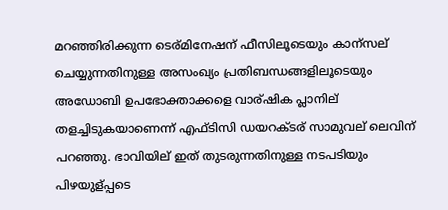മറഞ്ഞിരിക്കുന്ന ടെര്മിനേഷന് ഫീസിലൂടെയും കാന്സല് ചെയ്യുന്നതിനുള്ള അസംഖ്യം പ്രതിബന്ധങ്ങളിലൂടെയും അഡോബി ഉപഭോക്താക്കളെ വാര്ഷിക പ്ലാനില് തളച്ചിടുകയാണെന്ന് എഫ്ടിസി ഡയറക്ടര് സാമുവല് ലെവിന് പറഞ്ഞു. ഭാവിയില് ഇത് തുടരുന്നതിനുള്ള നടപടിയും പിഴയുള്പ്പടെ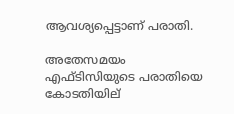ആവശ്യപ്പെട്ടാണ് പരാതി.

അതേസമയം എഫ്ടിസിയുടെ പരാതിയെ കോടതിയില്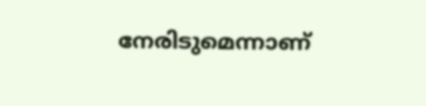നേരിടുമെന്നാണ്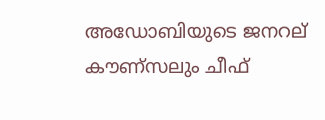അഡോബിയുടെ ജനറല് കൗണ്സലും ചീഫ്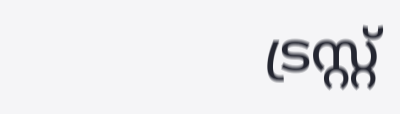ട്രസ്റ്റ്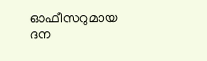ഓഫീസറുമായ ദന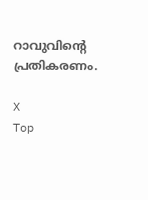റാവുവിന്റെ പ്രതികരണം.

X
Top